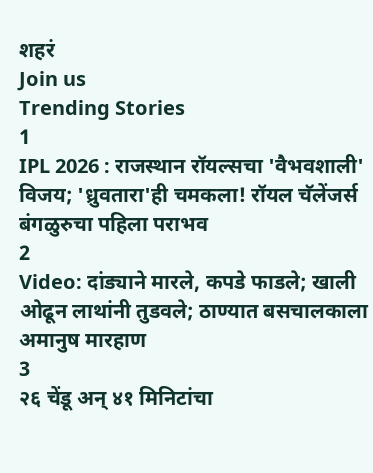शहरं
Join us
Trending Stories
1
IPL 2026 : राजस्थान रॉयल्सचा 'वैभवशाली' विजय; 'ध्रुवतारा'ही चमकला! रॉयल चॅलेंजर्स बंगळुरुचा पहिला पराभव
2
Video: दांड्याने मारले, कपडे फाडले; खाली ओढून लाथांनी तुडवले; ठाण्यात बसचालकाला अमानुष मारहाण
3
२६ चेंडू अन् ४१ मिनिटांचा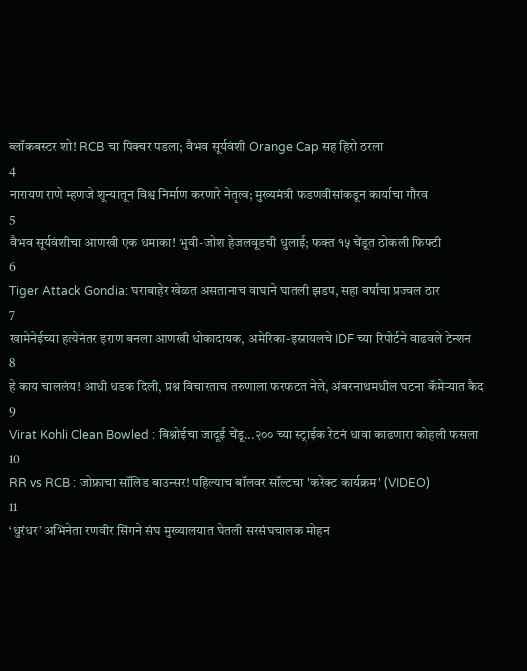ब्लॉकबस्टर शो! RCB चा पिक्चर पडला; वैभव सूर्यवंशी Orange Cap सह हिरो ठरला
4
नारायण राणे म्हणजे शून्यातून विश्व निर्माण करणारे नेतृत्व; मुख्यमंत्री फडणवीसांकडून कार्याचा गौरव
5
वैभव सूर्यवंशीचा आणखी एक धमाका! भुवी-जोश हेजलवूडची धुलाई; फक्त १५ चेंडूत ठोकली फिफ्टी
6
Tiger Attack Gondia: घराबाहेर खेळत असतानाच वाघाने घातली झडप, सहा वर्षांचा प्रज्वल ठार
7
खामेनेईच्या हत्येनंतर इराण बनला आणखी धोकादायक, अमेरिका-इस्रायलचे IDF च्या रिपोर्टने वाढवले टेन्शन
8
हे काय चाललंय! आधी धडक दिली, प्रश्न विचारताच तरुणाला फरफटत नेले, अंबरनाथमधील घटना कॅमेऱ्यात कैद
9
Virat Kohli Clean Bowled : बिश्नोईचा जादूई चेंडू...२०० च्या स्ट्राईक रेटनं धावा काढणारा कोहली फसला
10
RR vs RCB : जोफ्राचा सॉलिड बाउन्सर! पहिल्याच बॉलवर सॉल्टचा 'करेक्ट कार्यक्रम' (VIDEO)
11
‘धुरंधर’ अभिनेता रणवीर सिंगने संघ मुख्यालयात घेतली सरसंघचालक मोहन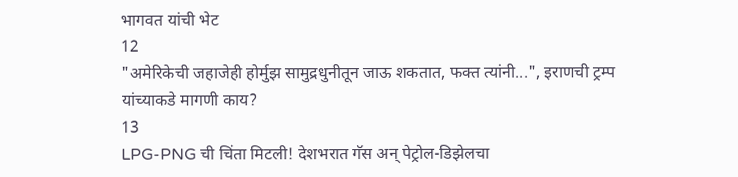भागवत यांची भेट
12
"अमेरिकेची जहाजेही होर्मुझ सामुद्रधुनीतून जाऊ शकतात, फक्त त्यांनी...", इराणची ट्रम्प यांच्याकडे मागणी काय?
13
LPG-PNG ची चिंता मिटली! देशभरात गॅस अन् पेट्रोल-डिझेलचा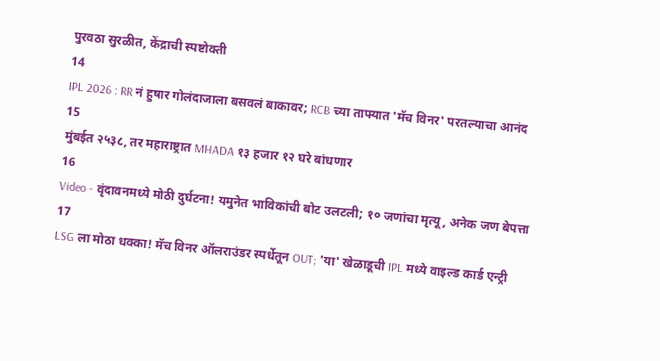पुरवठा सुरळीत, केंद्राची स्पष्टोक्ती
14
IPL 2026 : RR नं हुषार गोलंदाजाला बसवलं बाकावर; RCB च्या ताफ्यात 'मॅच विनर' परतल्याचा आनंद
15
मुंबईत २५३८, तर महाराष्ट्रात MHADA १३ हजार १२ घरे बांधणार
16
Video - वृंदावनमध्ये मोठी दुर्घटना! यमुनेत भाविकांची बोट उलटली; १० जणांचा मृत्यू, अनेक जण बेपत्ता
17
LSG ला मोठा धक्का! मॅच विनर ऑलराउंडर स्पर्धेतून OUT; 'या' खेळाडूची IPL मध्ये वाइल्ड कार्ड एन्ट्री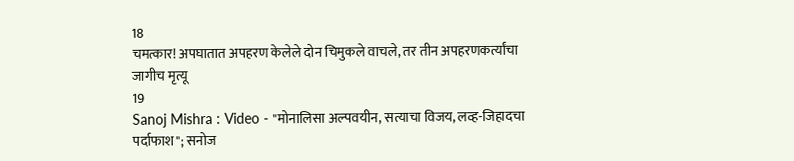18
चमत्कार! अपघातात अपहरण केलेले दोन चिमुकले वाचले, तर तीन अपहरणकर्त्यांचा जागीच मृत्यू
19
Sanoj Mishra : Video - "मोनालिसा अल्पवयीन, सत्याचा विजय, लव्ह-जिहादचा पर्दाफाश"; सनोज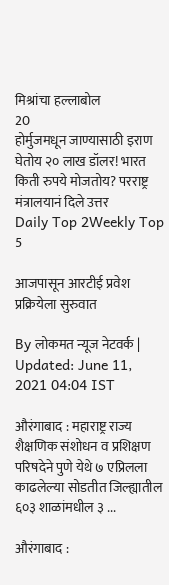मिश्रांचा हल्लाबोल
20
होर्मुजमधून जाण्यासाठी इराण घेतोय २० लाख डॉलर! भारत किती रुपये मोजतोय? परराष्ट्र मंत्रालयानं दिले उत्तर
Daily Top 2Weekly Top 5

आजपासून आरटीई प्रवेश प्रक्रियेला सुरुवात

By लोकमत न्यूज नेटवर्क | Updated: June 11, 2021 04:04 IST

औरंगाबाद : महाराष्ट्र राज्य शैक्षणिक संशोधन व प्रशिक्षण परिषदेने पुणे येथे ७ एप्रिलला काढलेल्या सोडतीत जिल्ह्यातील ६०३ शाळांमधील ३ ...

औरंगाबाद :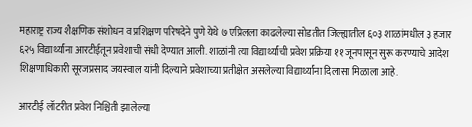महाराष्ट्र राज्य शैक्षणिक संशोधन व प्रशिक्षण परिषदेने पुणे येथे ७ एप्रिलला काढलेल्या सोडतीत जिल्ह्यातील ६०३ शाळांमधील ३ हजार ६२५ विद्यार्थ्यांना आरटीईतून प्रवेशाची संधी देण्यात आली. शाळांनी त्या विद्यार्थ्यांची प्रवेश प्रक्रिया ११ जूनपासून सुरू करण्याचे आदेश शिक्षणाधिकारी सूरजप्रसाद जयस्वाल यांनी दिल्याने प्रवेशाच्या प्रतीक्षेत असलेल्या विद्यार्थ्यांना दिलासा मिळाला आहे.

आरटीई लॉटरीत प्रवेश निश्चिती झालेल्या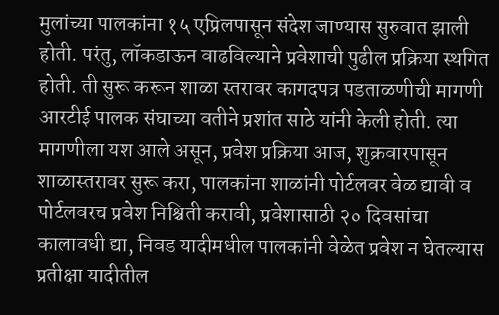मुलांच्या पालकांना १५ एप्रिलपासून संदेश जाण्यास सुरुवात झाली होती. परंतु, लॉकडाऊन वाढविल्याने प्रवेशाची पुढील प्रक्रिया स्थगित होती. ती सुरू करून शाळा स्तरावर कागदपत्र पडताळणीची मागणी आरटीई पालक संघाच्या वतीने प्रशांत साठे यांनी केली होती. त्या मागणीला यश आले असून, प्रवेश प्रक्रिया आज, शुक्रवारपासून शाळास्तरावर सुरू करा, पालकांना शाळांनी पोर्टलवर वेळ द्यावी व पोर्टलवरच प्रवेश निश्चिती करावी, प्रवेशासाठी २० दिवसांचा कालावधी द्या, निवड यादीमधील पालकांनी वेळेत प्रवेश न घेतल्यास प्रतीक्षा यादीतील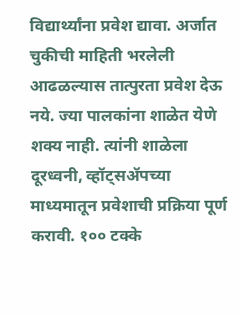विद्यार्थ्यांना प्रवेश द्यावा. अर्जात चुकीची माहिती भरलेली आढळल्यास तात्पुरता प्रवेश देऊ नये. ज्या पालकांना शाळेत येणे शक्य नाही. त्यांनी शाळेला दूरध्वनी, व्हॉट्सॲपच्या माध्यमातून प्रवेशाची प्रक्रिया पूर्ण करावी. १०० टक्के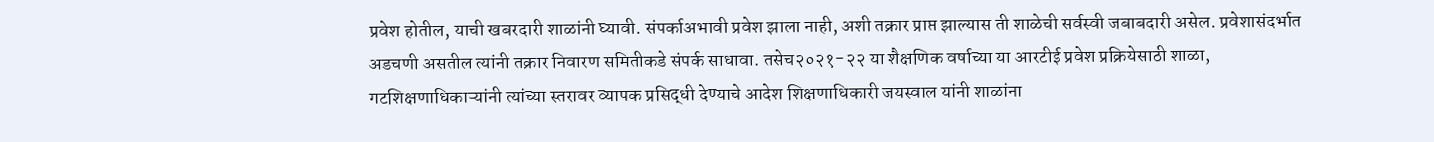प्रवेश होतील, याची खबरदारी शाळांनी घ्यावी. संपर्काअभावी प्रवेश झाला नाही, अशी तक्रार प्राप्त झाल्यास ती शाळेची सर्वस्वी जबाबदारी असेल. प्रवेशासंदर्भात अडचणी असतील त्यांनी तक्रार निवारण समितीकडे संपर्क साधावा. तसेच२०२१-२२ या शैक्षणिक वर्षाच्या या आरटीई प्रवेश प्रक्रियेसाठी शाळा, गटशिक्षणाधिकाऱ्यांनी त्यांच्या स्तरावर व्यापक प्रसिद्धी देण्याचे आदेश शिक्षणाधिकारी जयस्वाल यांनी शाळांना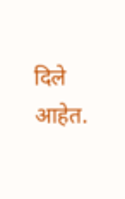दिले आहेत.